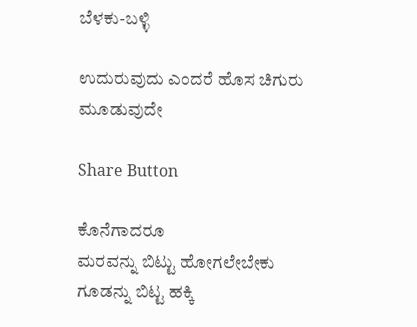ಬೆಳಕು-ಬಳ್ಳಿ

ಉದುರುವುದು ಎಂದರೆ ಹೊಸ ಚಿಗುರು ಮೂಡುವುದೇ

Share Button

ಕೊನೆಗಾದರೂ
ಮರವನ್ನು ಬಿಟ್ಟು ಹೋಗಲೇಬೇಕು
ಗೂಡನ್ನು ಬಿಟ್ಟ ಹಕ್ಕಿ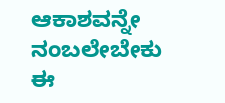ಆಕಾಶವನ್ನೇ ನಂಬಲೇಬೇಕು
ಈ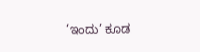‘ಇಂದು’ ಕೂಡ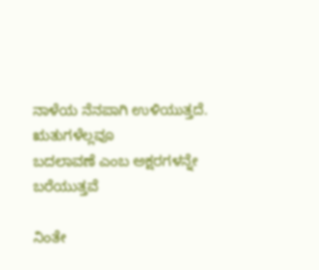ನಾಳೆಯ ನೆನಪಾಗಿ ಉಳಿಯುತ್ತದೆ.
ಋತುಗಳೆಲ್ಲವೂ
ಬದಲಾವಣೆ ಎಂಬ ಅಕ್ಷರಗಳನ್ನೇ ಬರೆಯುತ್ತವೆ

ನಿಂತೇ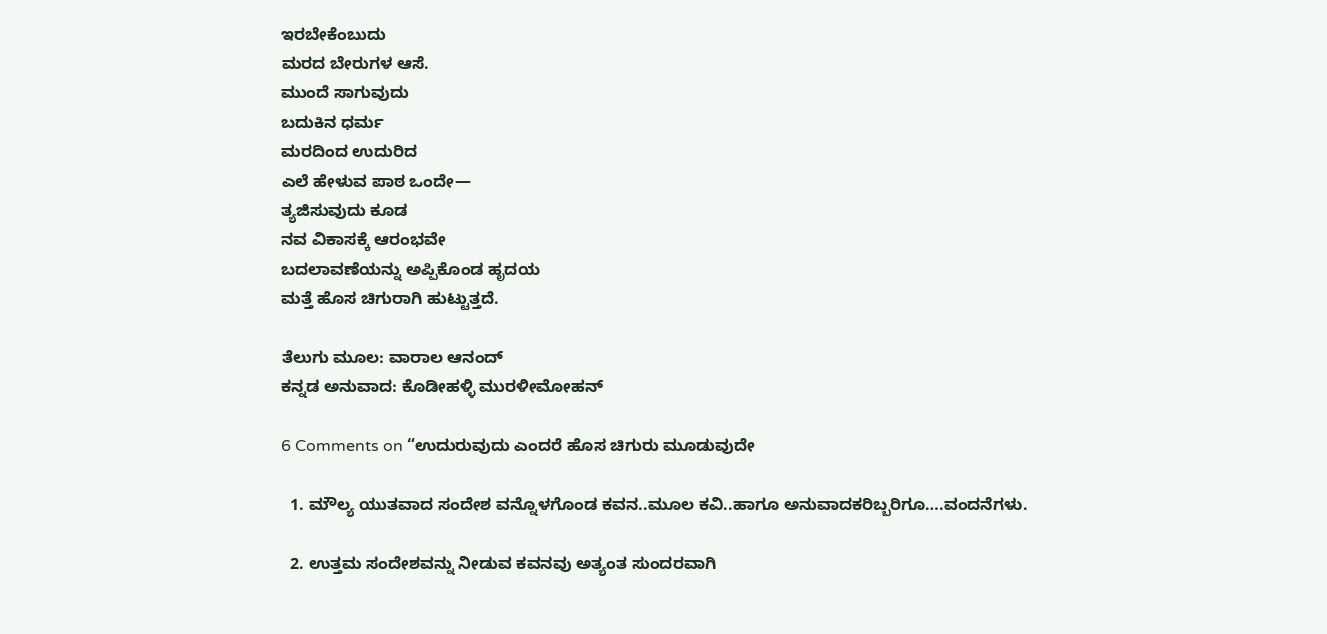ಇರಬೇಕೆಂಬುದು
ಮರದ ಬೇರುಗಳ ಆಸೆ.
ಮುಂದೆ ಸಾಗುವುದು
ಬದುಕಿನ ಧರ್ಮ
ಮರದಿಂದ ಉದುರಿದ
ಎಲೆ ಹೇಳುವ ಪಾಠ ಒಂದೇ—
ತ್ಯಜಿಸುವುದು ಕೂಡ
ನವ ವಿಕಾಸಕ್ಕೆ ಆರಂಭವೇ
ಬದಲಾವಣೆಯನ್ನು ಅಪ್ಪಿಕೊಂಡ ಹೃದಯ
ಮತ್ತೆ ಹೊಸ ಚಿಗುರಾಗಿ ಹುಟ್ಟುತ್ತದೆ.

ತೆಲುಗು ಮೂಲ: ವಾರಾಲ ಆನಂದ್
ಕನ್ನಡ ಅನುವಾದ: ಕೊಡೀಹಳ್ಳಿ ಮುರಳೀಮೋಹನ್

6 Comments on “ಉದುರುವುದು ಎಂದರೆ ಹೊಸ ಚಿಗುರು ಮೂಡುವುದೇ

  1. ಮೌಲ್ಯ ಯುತವಾದ ಸಂದೇಶ ವನ್ನೊಳಗೊಂಡ ಕವನ..ಮೂಲ ಕವಿ..ಹಾಗೂ ಅನುವಾದಕರಿಬ್ಬರಿಗೂ….ವಂದನೆಗಳು.

  2. ಉತ್ತಮ ಸಂದೇಶವನ್ನು ನೀಡುವ ಕವನವು ಅತ್ಯಂತ ಸುಂದರವಾಗಿ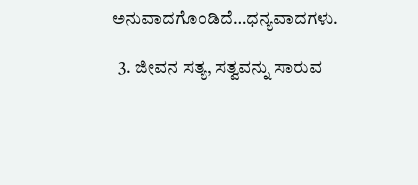ಅನುವಾದಗೊಂಡಿದೆ…ಧನ್ಯವಾದಗಳು.

  3. ಜೀವನ ಸತ್ಯ, ಸತ್ವವನ್ನು ಸಾರುವ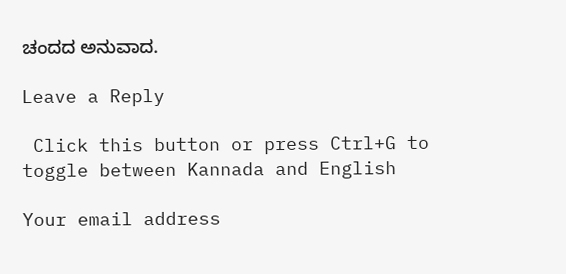ಚಂದದ ಅನುವಾದ.

Leave a Reply

 Click this button or press Ctrl+G to toggle between Kannada and English

Your email address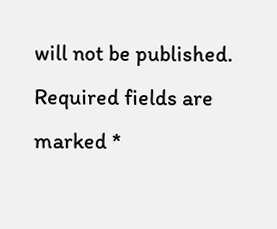will not be published. Required fields are marked *